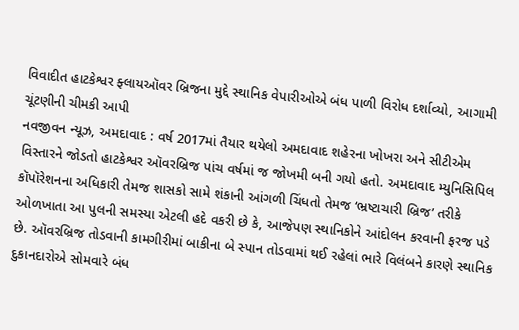વિવાદીત હાટકેશ્વર ફ્લાયઑવર બ્રિજના મુદ્દે સ્થાનિક વેપારીઓએ બંધ પાળી વિરોધ દર્શાવ્યો, આગામી ચૂંટણીની ચીમકી આપી
નવજીવન ન્યૂઝ, અમદાવાદ : વર્ષ 2017માં તૈયાર થયેલો અમદાવાદ શહેરના ખોખરા અને સીટીએમ વિસ્તારને જોડતો હાટકેશ્વર ઑવરબ્રિજ પાંચ વર્ષમાં જ જોખમી બની ગયો હતો. અમદાવાદ મ્યુનિસિપિલ કૉપૉરેશનના અધિકારી તેમજ શાસકો સામે શંકાની આંગળી ચિંધતો તેમજ ‘ભ્રષ્ટાચારી બ્રિજ’ તરીકે ઓળખાતા આ પુલની સમસ્યા એટલી હદે વકરી છે કે, આજેપણ સ્થાનિકોને આંદોલન કરવાની ફરજ પડે છે. ઑવરબ્રિજ તોડવાની કામગીરીમાં બાકીના બે સ્પાન તોડવામાં થઈ રહેલાં ભારે વિલંબને કારણે સ્થાનિક દુકાનદારોએ સોમવારે બંધ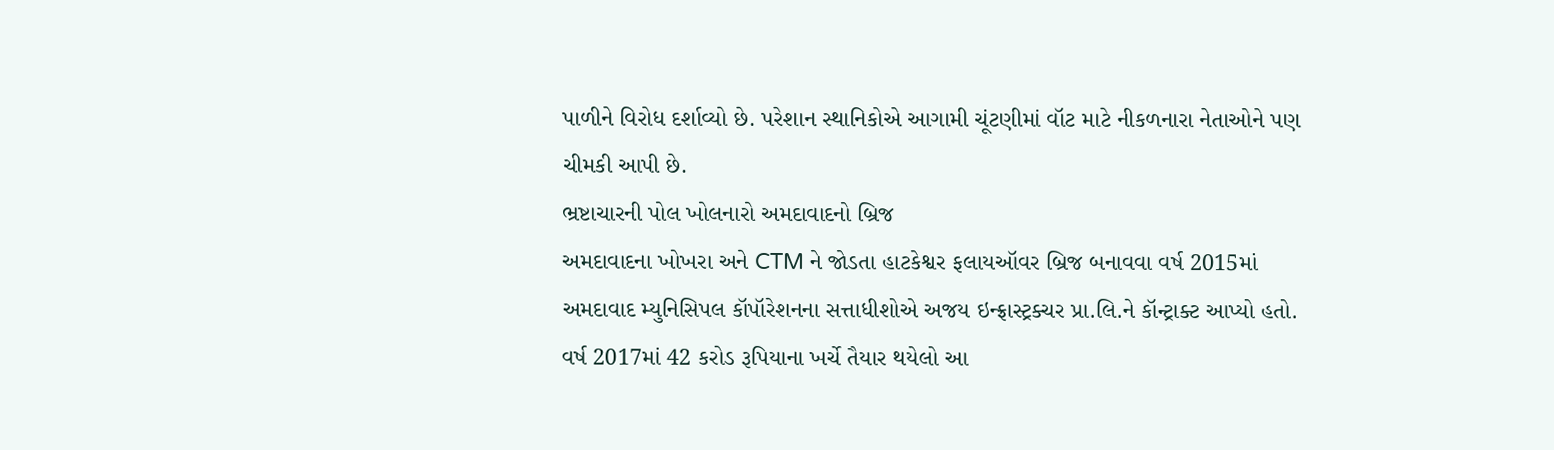પાળીને વિરોધ દર્શાવ્યો છે. પરેશાન સ્થાનિકોએ આગામી ચૂંટણીમાં વૉટ માટે નીકળનારા નેતાઓને પણ ચીમકી આપી છે.
ભ્રષ્ટાચારની પોલ ખોલનારો અમદાવાદનો બ્રિજ
અમદાવાદના ખોખરા અને CTM ને જોડતા હાટકેશ્વર ફલાયઑવર બ્રિજ બનાવવા વર્ષ 2015માં અમદાવાદ મ્યુનિસિપલ કૉપૉરેશનના સત્તાધીશોએ અજય ઇન્ફ્રાસ્ટ્રક્ચર પ્રા.લિ.ને કૉન્ટ્રાક્ટ આપ્યો હતો. વર્ષ 2017માં 42 કરોડ રૂપિયાના ખર્ચે તૈયાર થયેલો આ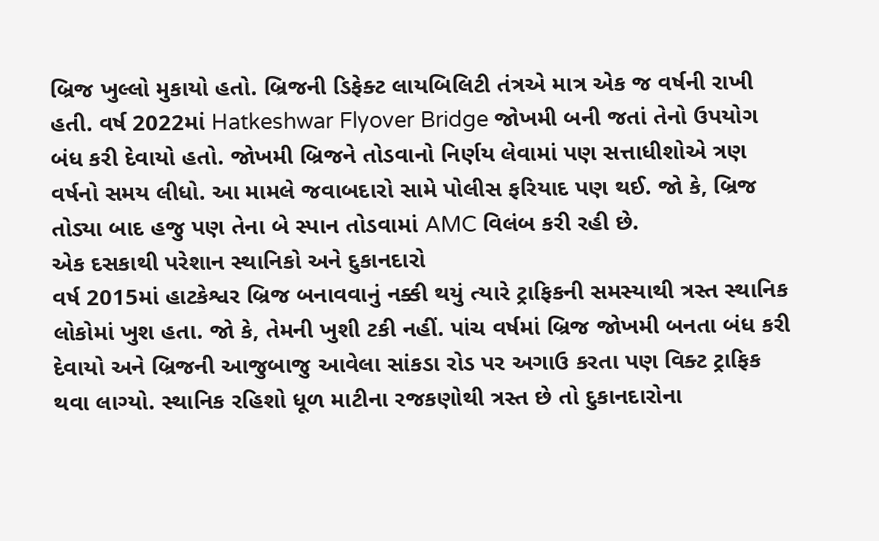બ્રિજ ખુલ્લો મુકાયો હતો. બ્રિજની ડિફેક્ટ લાયબિલિટી તંત્રએ માત્ર એક જ વર્ષની રાખી હતી. વર્ષ 2022માં Hatkeshwar Flyover Bridge જોખમી બની જતાં તેનો ઉપયોગ બંધ કરી દેવાયો હતો. જોખમી બ્રિજને તોડવાનો નિર્ણય લેવામાં પણ સત્તાધીશોએ ત્રણ વર્ષનો સમય લીધો. આ મામલે જવાબદારો સામે પોલીસ ફરિયાદ પણ થઈ. જો કે, બ્રિજ તોડ્યા બાદ હજુ પણ તેના બે સ્પાન તોડવામાં AMC વિલંબ કરી રહી છે.
એક દસકાથી પરેશાન સ્થાનિકો અને દુકાનદારો
વર્ષ 2015માં હાટકેશ્વર બ્રિજ બનાવવાનું નક્કી થયું ત્યારે ટ્રાફિકની સમસ્યાથી ત્રસ્ત સ્થાનિક લોકોમાં ખુશ હતા. જો કે, તેમની ખુશી ટકી નહીં. પાંચ વર્ષમાં બ્રિજ જોખમી બનતા બંધ કરી દેવાયો અને બ્રિજની આજુબાજુ આવેલા સાંકડા રોડ પર અગાઉ કરતા પણ વિક્ટ ટ્રાફિક થવા લાગ્યો. સ્થાનિક રહિશો ધૂળ માટીના રજકણોથી ત્રસ્ત છે તો દુકાનદારોના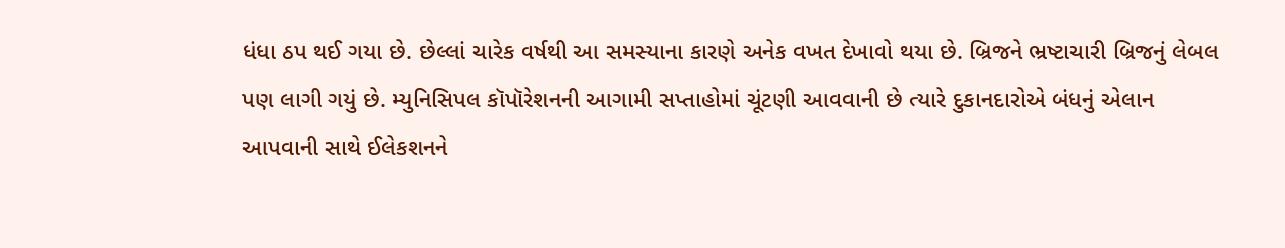ધંધા ઠપ થઈ ગયા છે. છેલ્લાં ચારેક વર્ષથી આ સમસ્યાના કારણે અનેક વખત દેખાવો થયા છે. બ્રિજને ભ્રષ્ટાચારી બ્રિજનું લેબલ પણ લાગી ગયું છે. મ્યુનિસિપલ કૉપૉરેશનની આગામી સપ્તાહોમાં ચૂંટણી આવવાની છે ત્યારે દુકાનદારોએ બંધનું એલાન આપવાની સાથે ઈલેકશનને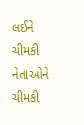લઈને ચીમકી નેતાઓને ચીમકી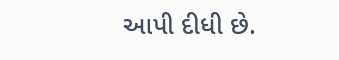આપી દીધી છે.